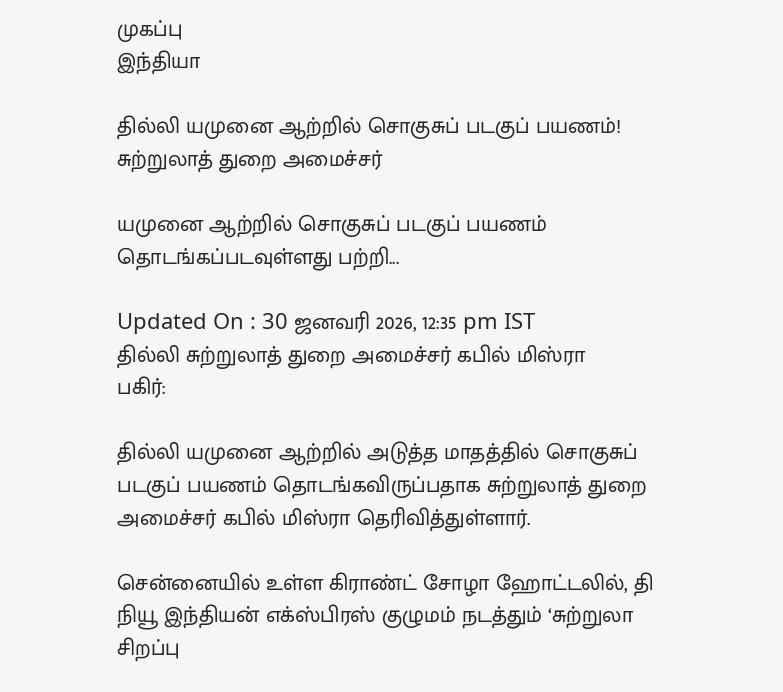முகப்பு
இந்தியா

தில்லி யமுனை ஆற்றில் சொகுசுப் படகுப் பயணம்! சுற்றுலாத் துறை அமைச்சர்

யமுனை ஆற்றில் சொகுசுப் படகுப் பயணம் தொடங்கப்படவுள்ளது பற்றி...

Updated On : 30 ஜனவரி 2026, 12:35 pm IST
தில்லி சுற்றுலாத் துறை அமைச்சர் கபில் மிஸ்ரா
பகிர்:

தில்லி யமுனை ஆற்றில் அடுத்த மாதத்தில் சொகுசுப் படகுப் பயணம் தொடங்கவிருப்பதாக சுற்றுலாத் துறை அமைச்சர் கபில் மிஸ்ரா தெரிவித்துள்ளார்.

சென்னையில் உள்ள கிராண்ட் சோழா ஹோட்டலில், தி நியூ இந்தியன் எக்ஸ்பிரஸ் குழுமம் நடத்தும் ‘சுற்றுலா சிறப்பு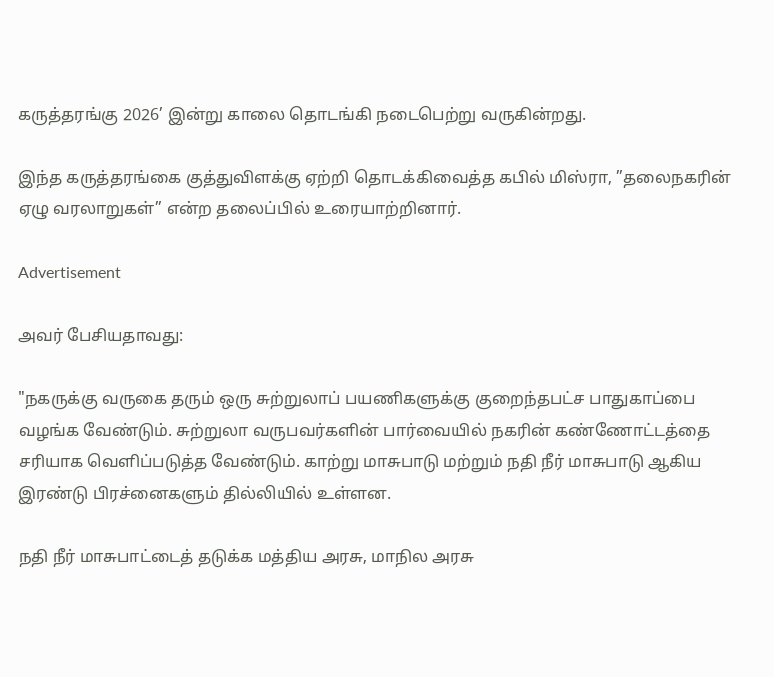கருத்தரங்கு 2026’ இன்று காலை தொடங்கி நடைபெற்று வருகின்றது.

இந்த கருத்தரங்கை குத்துவிளக்கு ஏற்றி தொடக்கிவைத்த கபில் மிஸ்ரா, ”தலைநகரின் ஏழு வரலாறுகள்” என்ற தலைப்பில் உரையாற்றினார்.

Advertisement

அவர் பேசியதாவது:

"நகருக்கு வருகை தரும் ஒரு சுற்றுலாப் பயணிகளுக்கு குறைந்தபட்ச பாதுகாப்பை வழங்க வேண்டும். சுற்றுலா வருபவர்களின் பார்வையில் நகரின் கண்ணோட்டத்தை சரியாக வெளிப்படுத்த வேண்டும். காற்று மாசுபாடு மற்றும் நதி நீர் மாசுபாடு ஆகிய இரண்டு பிரச்னைகளும் தில்லியில் உள்ளன.

நதி நீர் மாசுபாட்டைத் தடுக்க மத்திய அரசு, மாநில அரசு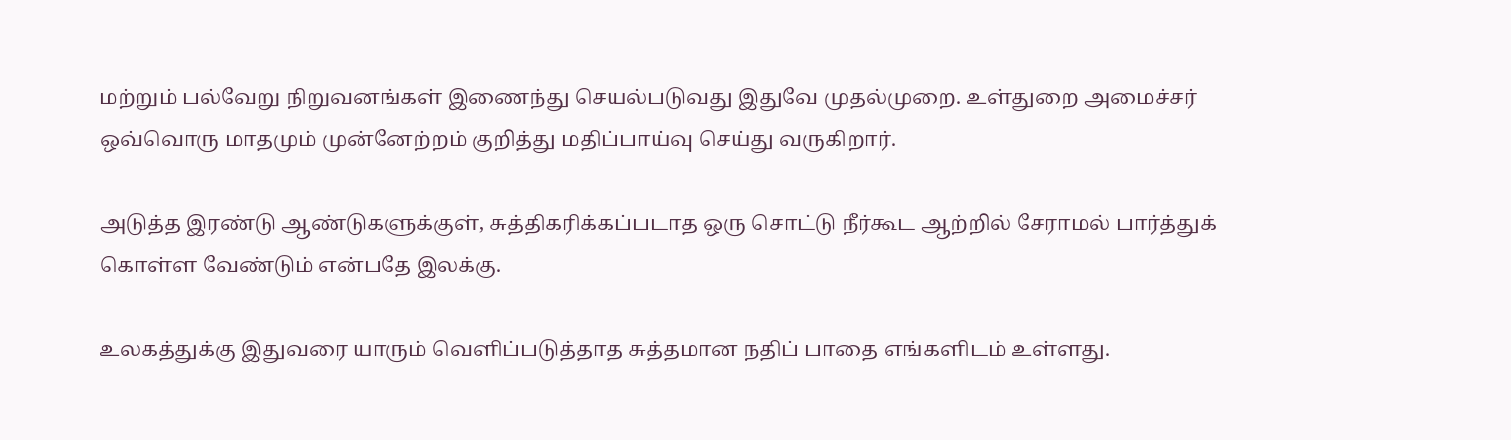மற்றும் பல்வேறு நிறுவனங்கள் இணைந்து செயல்படுவது இதுவே முதல்முறை. உள்துறை அமைச்சர் ஒவ்வொரு மாதமும் முன்னேற்றம் குறித்து மதிப்பாய்வு செய்து வருகிறார்.

அடுத்த இரண்டு ஆண்டுகளுக்குள், சுத்திகரிக்கப்படாத ஒரு சொட்டு நீர்கூட ஆற்றில் சேராமல் பார்த்துக் கொள்ள வேண்டும் என்பதே இலக்கு.

உலகத்துக்கு இதுவரை யாரும் வெளிப்படுத்தாத சுத்தமான நதிப் பாதை எங்களிடம் உள்ளது.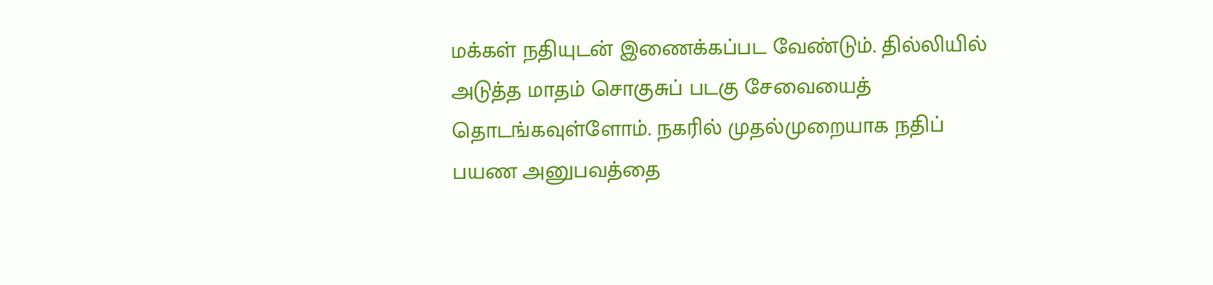மக்கள் நதியுடன் இணைக்கப்பட வேண்டும். தில்லியில் அடுத்த மாதம் சொகுசுப் படகு சேவையைத் தொடங்கவுள்ளோம். நகரில் முதல்முறையாக நதிப் பயண அனுபவத்தை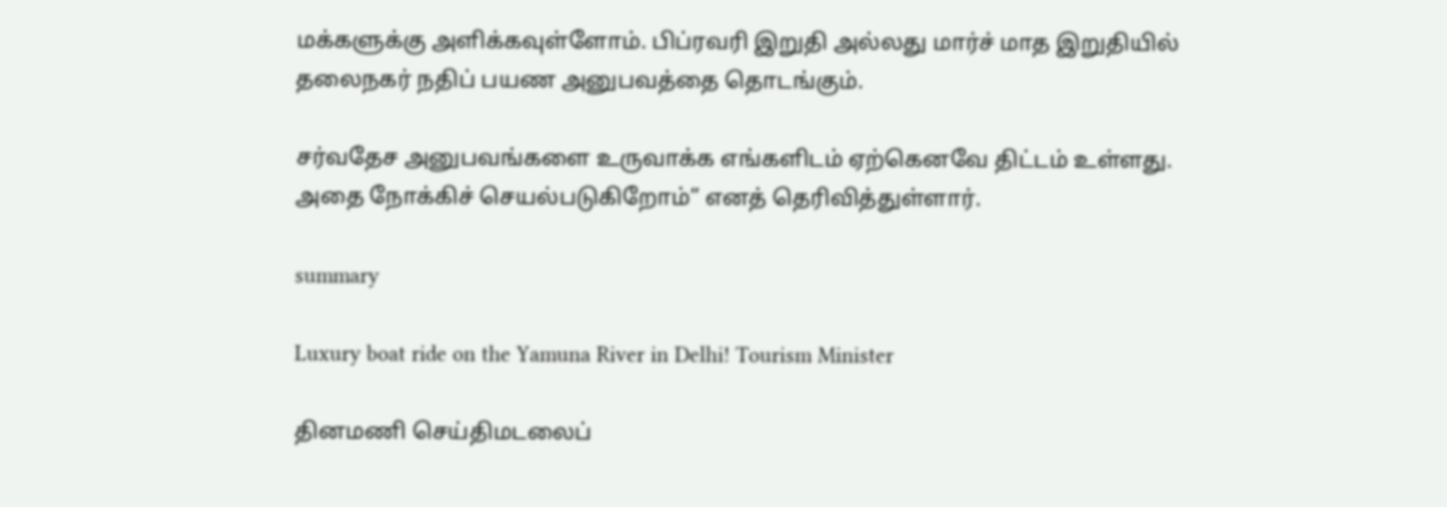மக்களுக்கு அளிக்கவுள்ளோம். பிப்ரவரி இறுதி அல்லது மார்ச் மாத இறுதியில் தலைநகர் நதிப் பயண அனுபவத்தை தொடங்கும்.

சர்வதேச அனுபவங்களை உருவாக்க எங்களிடம் ஏற்கெனவே திட்டம் உள்ளது. அதை நோக்கிச் செயல்படுகிறோம்” எனத் தெரிவித்துள்ளார்.

summary

Luxury boat ride on the Yamuna River in Delhi! Tourism Minister

தினமணி செய்திமடலைப்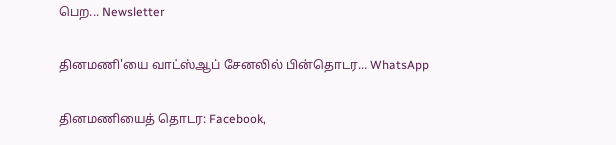பெற... Newsletter

தினமணி'யை வாட்ஸ்ஆப் சேனலில் பின்தொடர... WhatsApp

தினமணியைத் தொடர: Facebook,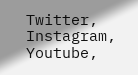Twitter, Instagram, Youtube,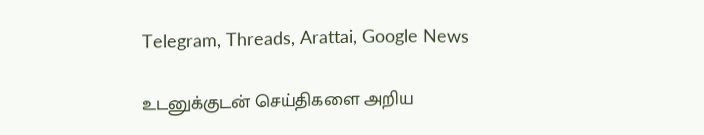Telegram, Threads, Arattai, Google News

உடனுக்குடன் செய்திகளை அறிய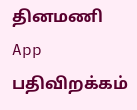தினமணி App பதிவிறக்கம்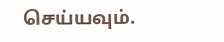செய்யவும்.